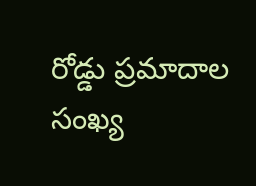రోడ్డు ప్రమాదాల సంఖ్య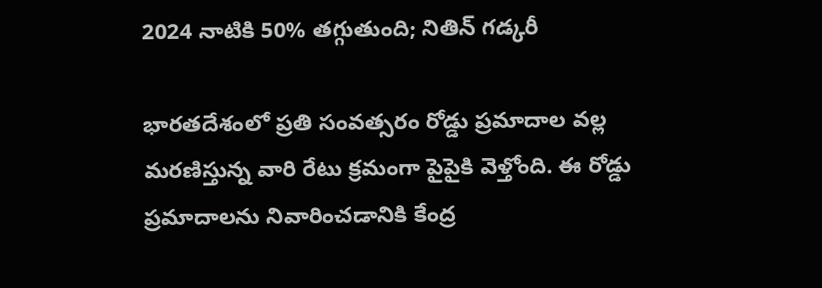2024 నాటికి 50% తగ్గుతుంది; నితిన్ గడ్కరీ

భారతదేశంలో ప్రతి సంవత్సరం రోడ్డు ప్రమాదాల వల్ల మరణిస్తున్న వారి రేటు క్రమంగా పైపైకి వెళ్తోంది. ఈ రోడ్డు ప్రమాదాలను నివారించడానికి కేంద్ర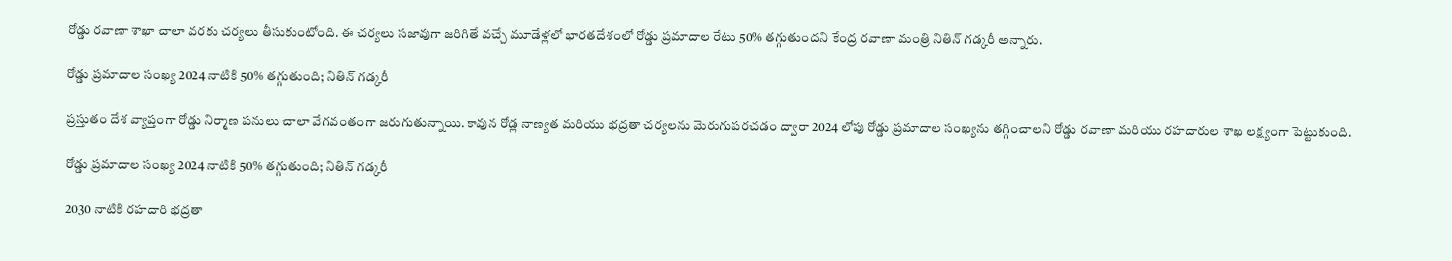రోడ్డు రవాణా శాఖా చాలా వరకు చర్యలు తీసుకుంటోంది. ఈ చర్యలు సజావుగా జరిగితే వచ్చే మూడేళ్లలో భారతదేశంలో రోడ్డు ప్రమాదాల రేటు 50% తగ్గుతుందని కేంద్ర రవాణా మంత్రి నితిన్ గడ్కరీ అన్నారు.

రోడ్డు ప్రమాదాల సంఖ్య 2024 నాటికి 50% తగ్గుతుంది; నితిన్ గడ్కరీ

ప్రస్తుతం దేశ వ్యాప్తంగా రోడ్డు నిర్మాణ పనులు చాలా వేగవంతంగా జరుగుతున్నాయి. కావున రోడ్ల నాణ్యత మరియు భద్రతా చర్యలను మెరుగుపరచడం ద్వారా 2024 లోపు రోడ్డు ప్రమాదాల సంఖ్యను తగ్గించాలని రోడ్డు రవాణా మరియు రహదారుల శాఖ లక్ష్యంగా పెట్టుకుంది.

రోడ్డు ప్రమాదాల సంఖ్య 2024 నాటికి 50% తగ్గుతుంది; నితిన్ గడ్కరీ

2030 నాటికి రహదారి భద్రతా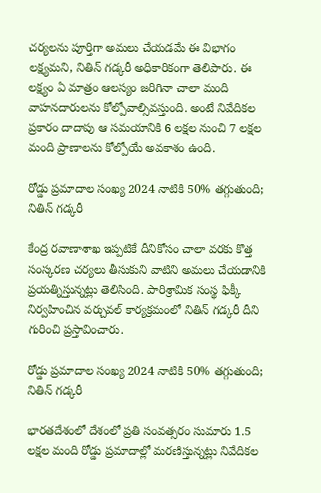చర్యలను పూర్తిగా అమలు చేయడమే ఈ విభాగం లక్ష్యమని, నితిన్ గడ్కరీ అధికారికంగా తెలిపారు. ఈ లక్ష్యం ఏ మాత్రం ఆలస్యం జరిగినా చాలా మంది వాహనదారులను కోల్పోవాల్సివస్తుంది. అంటే నివేదికల ప్రకారం దాదాపు ఆ సమయానికి 6 లక్షల నుంచి 7 లక్షల మంది ప్రాణాలను కోల్పోయే అవకాశం ఉంది.

రోడ్డు ప్రమాదాల సంఖ్య 2024 నాటికి 50% తగ్గుతుంది; నితిన్ గడ్కరీ

కేంద్ర రవాణాశాఖ ఇప్పటికే దీనికోసం చాలా వరకు కొత్త సంస్కరణ చర్యలు తీసుకుని వాటిని అమలు చేయడానికి ప్రయత్నిస్తున్నట్లు తెలిసింది. పారిశ్రామిక సంస్థ ఫిక్కీ నిర్వహించిన వర్చువల్ కార్యక్రమంలో నితిన్ గడ్కరీ దీని గురించి ప్రస్తావించారు.

రోడ్డు ప్రమాదాల సంఖ్య 2024 నాటికి 50% తగ్గుతుంది; నితిన్ గడ్కరీ

భారతదేశంలో దేశంలో ప్రతి సంవత్సరం సుమారు 1.5 లక్షల మంది రోడ్డు ప్రమాదాల్లో మరణిస్తున్నట్లు నివేదికల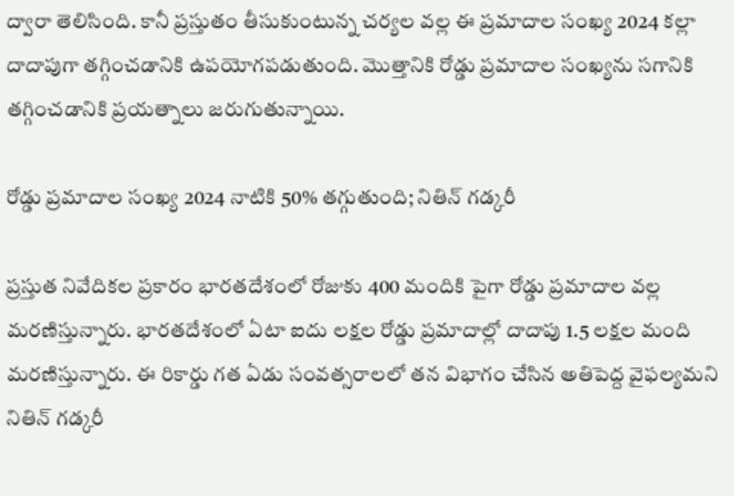ద్వారా తెలిసింది. కానీ ప్రస్తుతం తీసుకుంటున్న చర్యల వల్ల ఈ ప్రమాదాల సంఖ్య 2024 కల్లా దాదాపుగా తగ్గించడానికి ఉపయోగపడుతుంది. మొత్తానికి రోడ్డు ప్రమాదాల సంఖ్యను సగానికి తగ్గించడానికి ప్రయత్నాలు జరుగుతున్నాయి.

రోడ్డు ప్రమాదాల సంఖ్య 2024 నాటికి 50% తగ్గుతుంది; నితిన్ గడ్కరీ

ప్రస్తుత నివేదికల ప్రకారం భారతదేశంలో రోజుకు 400 మందికి పైగా రోడ్డు ప్రమాదాల వల్ల మరణిస్తున్నారు. భారతదేశంలో ఏటా ఐదు లక్షల రోడ్డు ప్రమాదాల్లో దాదాపు 1.5 లక్షల మంది మరణిస్తున్నారు. ఈ రికార్డు గత ఏడు సంవత్సరాలలో తన విభాగం చేసిన అతిపెద్ద వైఫల్యమని నితిన్ గడ్కరీ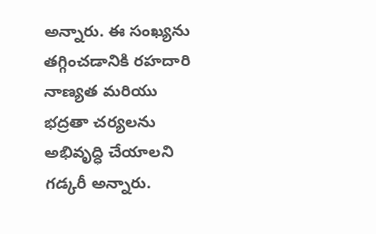అన్నారు. ఈ సంఖ్యను తగ్గించడానికి రహదారి నాణ్యత మరియు భద్రతా చర్యలను అభివృద్ధి చేయాలని గడ్కరీ అన్నారు.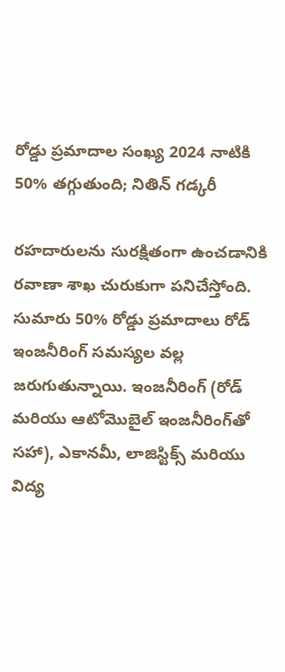రోడ్డు ప్రమాదాల సంఖ్య 2024 నాటికి 50% తగ్గుతుంది; నితిన్ గడ్కరీ

రహదారులను సురక్షితంగా ఉంచడానికి రవాణా శాఖ చురుకుగా పనిచేస్తోంది. సుమారు 50% రోడ్డు ప్రమాదాలు రోడ్ ఇంజనీరింగ్ సమస్యల వల్ల జరుగుతున్నాయి. ఇంజనీరింగ్ (రోడ్ మరియు ఆటోమొబైల్ ఇంజనీరింగ్‌తో సహా), ఎకానమీ, లాజిస్టిక్స్ మరియు విద్య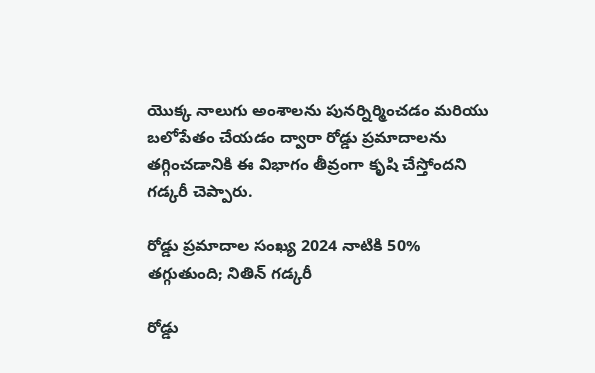యొక్క నాలుగు అంశాలను పునర్నిర్మించడం మరియు బలోపేతం చేయడం ద్వారా రోడ్డు ప్రమాదాలను తగ్గించడానికి ఈ విభాగం తీవ్రంగా కృషి చేస్తోందని గడ్కరీ చెప్పారు.

రోడ్డు ప్రమాదాల సంఖ్య 2024 నాటికి 50% తగ్గుతుంది; నితిన్ గడ్కరీ

రోడ్డు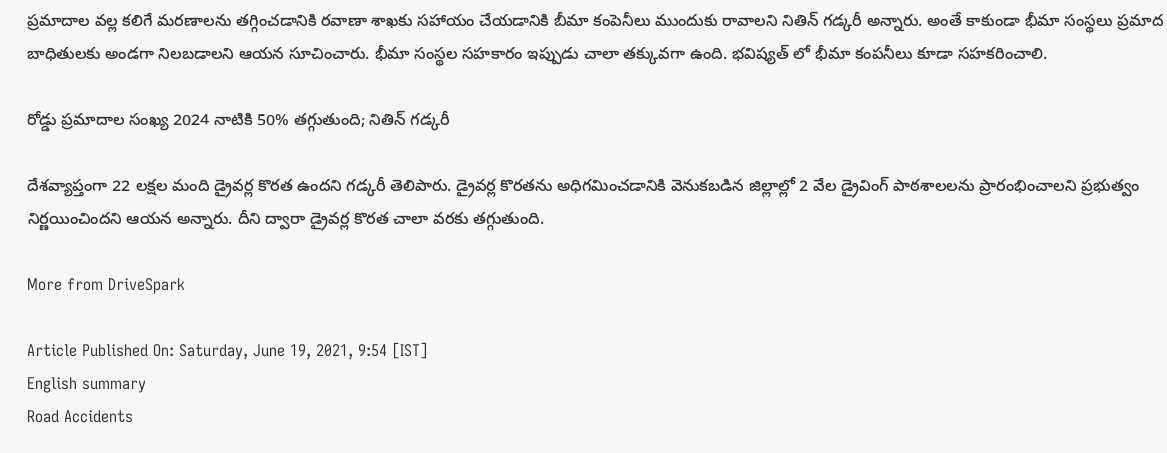ప్రమాదాల వల్ల కలిగే మరణాలను తగ్గించడానికి రవాణా శాఖకు సహాయం చేయడానికి బీమా కంపెనీలు ముందుకు రావాలని నితిన్ గడ్కరీ అన్నారు. అంతే కాకుండా భీమా సంస్థలు ప్రమాద బాధితులకు అండగా నిలబడాలని ఆయన సూచించారు. భీమా సంస్థల సహకారం ఇప్పుడు చాలా తక్కువగా ఉంది. భవిష్యత్ లో భీమా కంపనీలు కూడా సహకరించాలి.

రోడ్డు ప్రమాదాల సంఖ్య 2024 నాటికి 50% తగ్గుతుంది; నితిన్ గడ్కరీ

దేశవ్యాప్తంగా 22 లక్షల మంది డ్రైవర్ల కొరత ఉందని గడ్కరీ తెలిపారు. డ్రైవర్ల కొరతను అధిగమించడానికి వెనుకబడిన జిల్లాల్లో 2 వేల డ్రైవింగ్ పాఠశాలలను ప్రారంభించాలని ప్రభుత్వం నిర్ణయించిందని ఆయన అన్నారు. దీని ద్వారా డ్రైవర్ల కొరత చాలా వరకు తగ్గుతుంది.

More from DriveSpark

Article Published On: Saturday, June 19, 2021, 9:54 [IST]
English summary
Road Accidents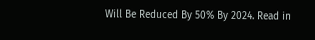Will Be Reduced By 50% By 2024. Read in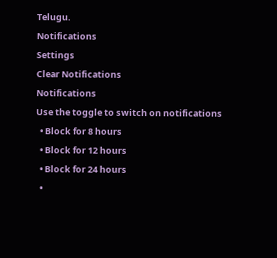Telugu.
Notifications
Settings
Clear Notifications
Notifications
Use the toggle to switch on notifications
  • Block for 8 hours
  • Block for 12 hours
  • Block for 24 hours
  •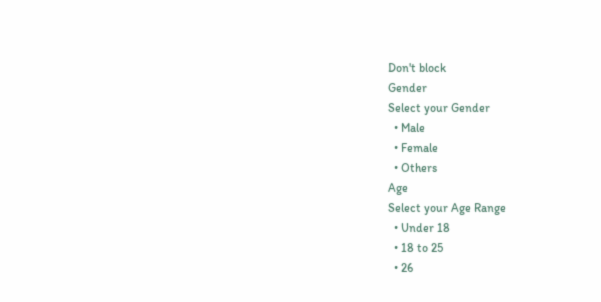Don't block
Gender
Select your Gender
  • Male
  • Female
  • Others
Age
Select your Age Range
  • Under 18
  • 18 to 25
  • 26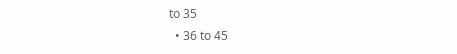to 35
  • 36 to 45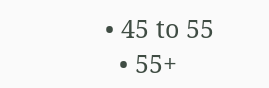• 45 to 55
  • 55+